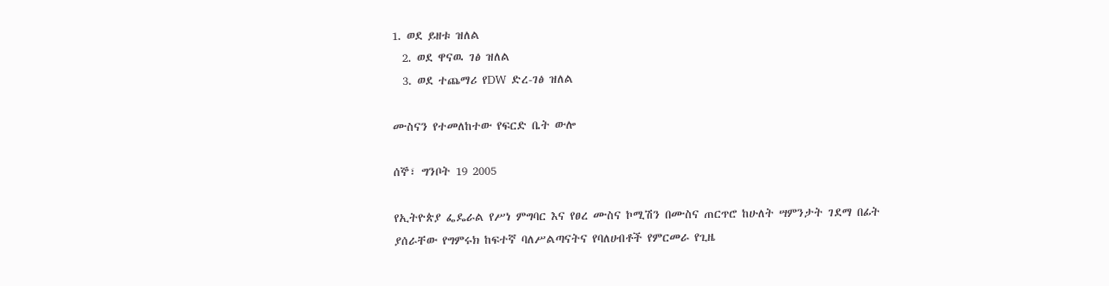1. ወደ ይዘቱ ዝለል
  2. ወደ ዋናዉ ገፅ ዝለል
  3. ወደ ተጨማሪ የDW ድረ-ገፅ ዝለል

ሙስናን የተመለከተው የፍርድ ቤት ውሎ

ሰኞ፣ ግንቦት 19 2005

የኢትዮጵያ ፌዴራል የሥነ ምግባር እና የፀረ ሙስና ኮሚሽን በሙስና ጠርጥሮ ከሁለት ሣምንታት ገደማ በፊት ያሰራቸው የግምሩክ ከፍተኛ ባለሥልጣናትና የባለሀብቶች የምርመራ የጊዜ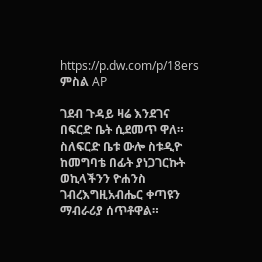https://p.dw.com/p/18ers
ምስል AP

ገደብ ጉዳይ ዛሬ እንደገና በፍርድ ቤት ሲደመጥ ዋለ። ስለፍርድ ቤቱ ውሎ ስቱዲዮ ከመግባቴ በፊት ያነጋገርኩት ወኪላችንን ዮሐንስ ገብረእግዚአብሔር ቀጣዩን ማብራሪያ ሰጥቶዋል።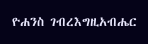ዮሐንስ ገብረእግዚአብሔር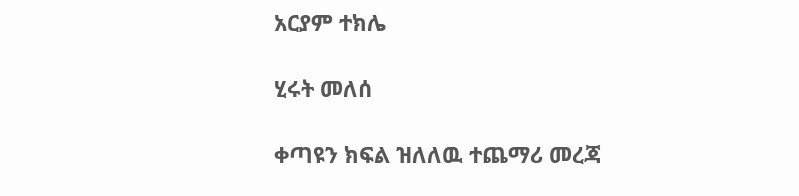አርያም ተክሌ

ሂሩት መለሰ

ቀጣዩን ክፍል ዝለለዉ ተጨማሪ መረጃ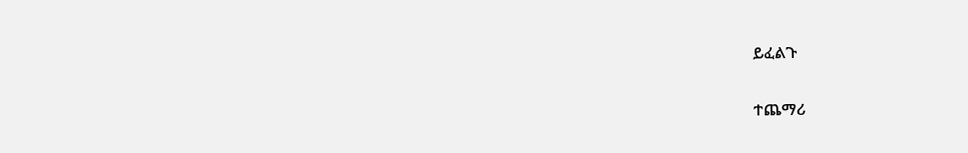ይፈልጉ

ተጨማሪ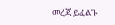መረጃ ይፈልጉ